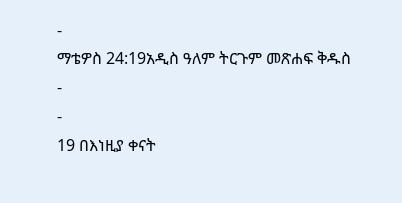-
ማቴዎስ 24:19አዲስ ዓለም ትርጉም መጽሐፍ ቅዱስ
-
-
19 በእነዚያ ቀናት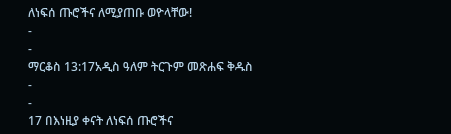ለነፍሰ ጡሮችና ለሚያጠቡ ወዮላቸው!
-
-
ማርቆስ 13:17አዲስ ዓለም ትርጉም መጽሐፍ ቅዱስ
-
-
17 በእነዚያ ቀናት ለነፍሰ ጡሮችና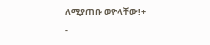ለሚያጠቡ ወዮላቸው!+
-